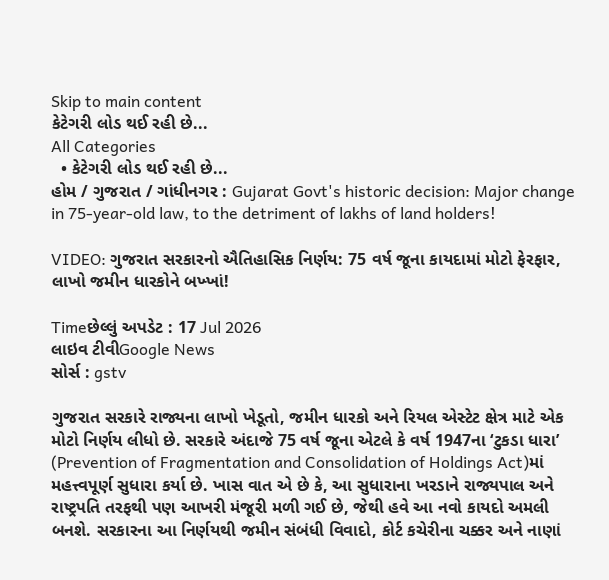Skip to main content
કેટેગરી લોડ થઈ રહી છે...
All Categories
  • કેટેગરી લોડ થઈ રહી છે...
હોમ / ગુજરાત / ગાંધીનગર : Gujarat Govt's historic decision: Major change in 75-year-old law, to the detriment of lakhs of land holders!

VIDEO: ગુજરાત સરકારનો ઐતિહાસિક નિર્ણય: 75 વર્ષ જૂના કાયદામાં મોટો ફેરફાર, લાખો જમીન ધારકોને બખ્ખાં!

Timeછેલ્લું અપડેટ : 17 Jul 2026
લાઇવ ટીવીGoogle News
સોર્સ : gstv

ગુજરાત સરકારે રાજ્યના લાખો ખેડૂતો, જમીન ધારકો અને રિયલ એસ્ટેટ ક્ષેત્ર માટે એક મોટો નિર્ણય લીધો છે. સરકારે અંદાજે 75 વર્ષ જૂના એટલે કે વર્ષ 1947ના ‘ટુકડા ધારા’ (Prevention of Fragmentation and Consolidation of Holdings Act)માં મહત્ત્વપૂર્ણ સુધારા કર્યા છે. ખાસ વાત એ છે કે, આ સુધારાના ખરડાને રાજ્યપાલ અને રાષ્ટ્રપતિ તરફથી પણ આખરી મંજૂરી મળી ગઈ છે, જેથી હવે આ નવો કાયદો અમલી બનશે. સરકારના આ નિર્ણયથી જમીન સંબંધી વિવાદો, કોર્ટ કચેરીના ચક્કર અને નાણાં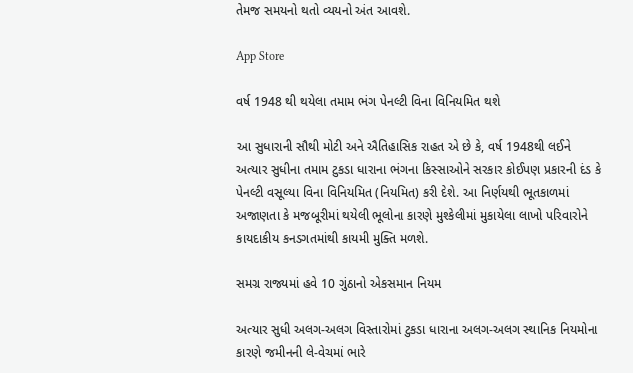તેમજ સમયનો થતો વ્યયનો અંત આવશે.

App Store

વર્ષ 1948 થી થયેલા તમામ ભંગ પેનલ્ટી વિના વિનિયમિત થશે

આ સુધારાની સૌથી મોટી અને ઐતિહાસિક રાહત એ છે કે, વર્ષ 1948થી લઈને અત્યાર સુધીના તમામ ટુકડા ધારાના ભંગના કિસ્સાઓને સરકાર કોઈપણ પ્રકારની દંડ કે પેનલ્ટી વસૂલ્યા વિના વિનિયમિત (નિયમિત) કરી દેશે. આ નિર્ણયથી ભૂતકાળમાં અજાણતા કે મજબૂરીમાં થયેલી ભૂલોના કારણે મુશ્કેલીમાં મુકાયેલા લાખો પરિવારોને કાયદાકીય કનડગતમાંથી કાયમી મુક્તિ મળશે.

સમગ્ર રાજ્યમાં હવે 10 ગુંઠાનો એકસમાન નિયમ

અત્યાર સુધી અલગ-અલગ વિસ્તારોમાં ટુકડા ધારાના અલગ-અલગ સ્થાનિક નિયમોના કારણે જમીનની લે-વેચમાં ભારે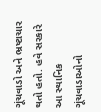ગૂંચવાડો અને ભ્રષ્ટાચાર થતો હતો. હવે સરકારે આ સ્થાનિક ગૂંચવાડાઓનો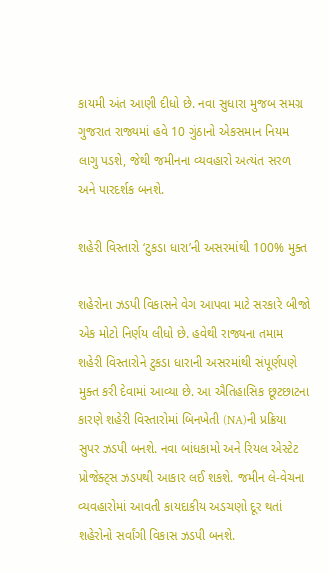કાયમી અંત આણી દીધો છે. નવા સુધારા મુજબ સમગ્ર ગુજરાત રાજ્યમાં હવે 10 ગુંઠાનો એકસમાન નિયમ લાગુ પડશે, જેથી જમીનના વ્યવહારો અત્યંત સરળ અને પારદર્શક બનશે.

શહેરી વિસ્તારો ‘ટુકડા ધારા’ની અસરમાંથી 100% મુક્ત

શહેરોના ઝડપી વિકાસને વેગ આપવા માટે સરકારે બીજો એક મોટો નિર્ણય લીધો છે. હવેથી રાજ્યના તમામ શહેરી વિસ્તારોને ટુકડા ધારાની અસરમાંથી સંપૂર્ણપણે મુક્ત કરી દેવામાં આવ્યા છે. આ ઐતિહાસિક છૂટછાટના કારણે શહેરી વિસ્તારોમાં બિનખેતી (NA)ની પ્રક્રિયા સુપર ઝડપી બનશે. નવા બાંધકામો અને રિયલ એસ્ટેટ પ્રોજેક્ટ્સ ઝડપથી આકાર લઈ શકશે. જમીન લે-વેચના વ્યવહારોમાં આવતી કાયદાકીય અડચણો દૂર થતાં શહેરોનો સર્વાંગી વિકાસ ઝડપી બનશે.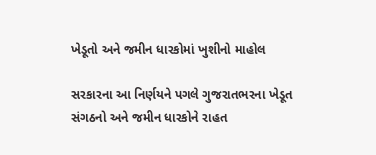ખેડૂતો અને જમીન ધારકોમાં ખુશીનો માહોલ

સરકારના આ નિર્ણયને પગલે ગુજરાતભરના ખેડૂત સંગઠનો અને જમીન ધારકોને રાહત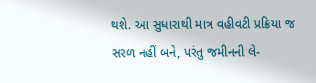થશે. આ સુધારાથી માત્ર વહીવટી પ્રક્રિયા જ સરળ નહીં બને, પરંતુ જમીનની લે-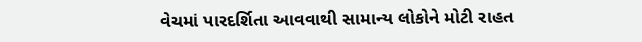વેચમાં પારદર્શિતા આવવાથી સામાન્ય લોકોને મોટી રાહત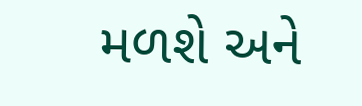મળશે અને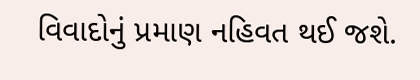વિવાદોનું પ્રમાણ નહિવત થઈ જશે.